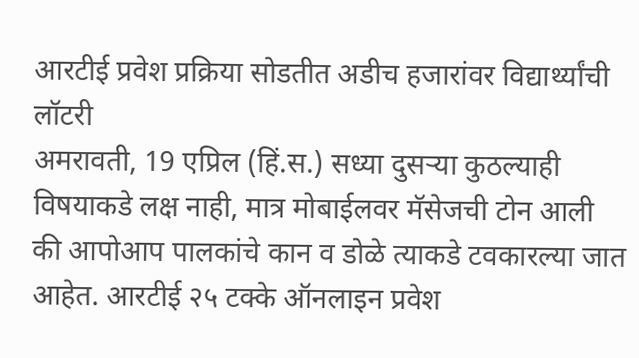आरटीई प्रवेश प्रक्रिया सोडतीत अडीच हजारांवर विद्यार्थ्यांची लॉटरी
अमरावती, 19 एप्रिल (हिं.स.) सध्या दुसऱ्या कुठल्याही विषयाकडे लक्ष नाही, मात्र मोबाईलवर मॅसेजची टोन आली की आपोआप पालकांचे कान व डोळे त्याकडे टवकारल्या जात आहेत. आरटीई २५ टक्के ऑनलाइन प्रवेश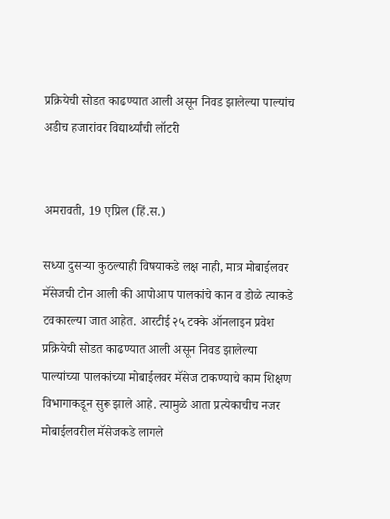प्रक्रियेची सोडत काढण्यात आली असून निवड झालेल्या पाल्यांच
अडीच हजारांवर विद्यार्थ्यांची लॉटरी


अमरावती, 19 एप्रिल (हिं.स.)

सध्या दुसऱ्या कुठल्याही विषयाकडे लक्ष नाही, मात्र मोबाईलवर मॅसेजची टोन आली की आपोआप पालकांचे कान व डोळे त्याकडे टवकारल्या जात आहेत. आरटीई २५ टक्के ऑनलाइन प्रवेश प्रक्रियेची सोडत काढण्यात आली असून निवड झालेल्या पाल्यांच्या पालकांच्या मोबाईलवर मॅसेज टाकण्याचे काम शिक्षण विभागाकडून सुरू झाले आहे. त्यामुळे आता प्रत्येकाचीच नजर मोबाईलवरील मॅसेजकडे लागले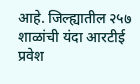आहे. जिल्ह्यातील २५७ शाळांची यंदा आरटीई प्रवेश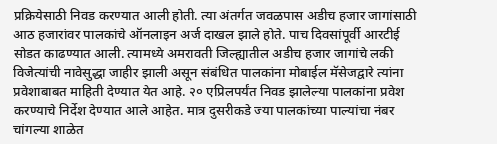प्रक्रियेसाठी निवड करण्यात आली होती. त्या अंतर्गत जवळपास अडीच हजार जागांसाठी आठ हजारांवर पालकांचे ऑनलाइन अर्ज दाखल झाले होते. पाच दिवसांपूर्वी आरटीई सोडत काढण्यात आली. त्यामध्ये अमरावती जिल्ह्यातील अडीच हजार जागांचे लकी विजेत्यांची नावेसुद्धा जाहीर झाली असून संबंधित पालकांना मोबाईल मॅसेजद्वारे त्यांना प्रवेशाबाबत माहिती देण्यात येत आहे. २० एप्रिलपर्यंत निवड झालेल्या पालकांना प्रवेश करण्याचे निर्देश देण्यात आले आहेत. मात्र दुसरीकडे ज्या पालकांच्या पाल्यांचा नंबर चांगल्या शाळेत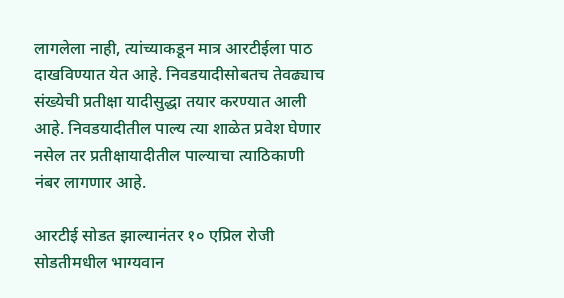लागलेला नाही, त्यांच्याकडून मात्र आरटीईला पाठ दाखविण्यात येत आहे. निवडयादीसोबतच तेवढ्याच संख्येची प्रतीक्षा यादीसुद्धा तयार करण्यात आली आहे. निवडयादीतील पाल्य त्या शाळेत प्रवेश घेणार नसेल तर प्रतीक्षायादीतील पाल्याचा त्याठिकाणी नंबर लागणार आहे.

आरटीई सोडत झाल्यानंतर १० एप्रिल रोजी सोडतीमधील भाग्यवान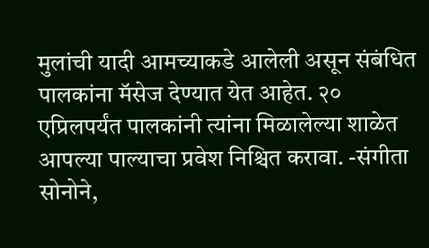मुलांची यादी आमच्याकडे आलेली असून संबंधित पालकांना मॅसेज देण्यात येत आहेत. २० एप्रिलपर्यंत पालकांनी त्यांना मिळालेल्या शाळेत आपल्या पाल्याचा प्रवेश निश्चित करावा. -संगीता सोनोने,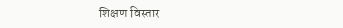शिक्षण विस्तार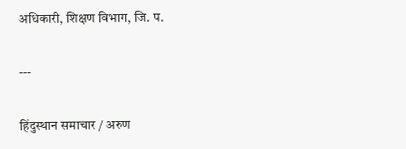अधिकारी, शिक्षण विभाग, जि. प.

---

हिंदुस्थान समाचार / अरुण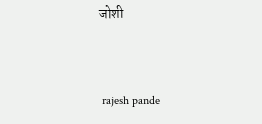जोशी


 rajesh pande